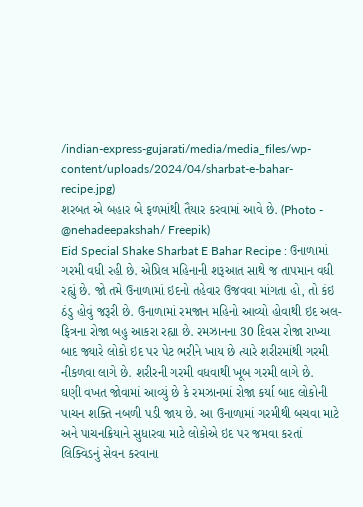/indian-express-gujarati/media/media_files/wp-content/uploads/2024/04/sharbat-e-bahar-recipe.jpg)
શરબત એ બહાર બે ફળમાંથી તૈયાર કરવામાં આવે છે. (Photo - @nehadeepakshah/ Freepik)
Eid Special Shake Sharbat E Bahar Recipe : ઉનાળામાં ગરમી વધી રહી છે. એપ્રિલ મહિનાની શરૂઆત સાથે જ તાપમાન વધી રહ્યું છે. જો તમે ઉનાળામાં ઇદનો તહેવાર ઉજવવા માંગતા હો, તો કંઇ ઠંડુ હોવું જરૂરી છે. ઉનાળામાં રમજાન મહિનો આવ્યો હોવાથી ઇદ અલ-ફિત્રના રોજા બહુ આકરા રહ્યા છે. રમઝાનના 30 દિવસ રોજા રાખ્યા બાદ જ્યારે લોકો ઇદ પર પેટ ભરીને ખાય છે ત્યારે શરીરમાંથી ગરમી નીકળવા લાગે છે. શરીરની ગરમી વધવાથી ખૂબ ગરમી લાગે છે.
ઘણી વખત જોવામાં આવ્યું છે કે રમઝાનમાં રોજા કર્યા બાદ લોકોની પાચન શક્તિ નબળી પડી જાય છે. આ ઉનાળામાં ગરમીથી બચવા માટે અને પાચનક્રિયાને સુધારવા માટે લોકોએ ઇદ પર જમવા કરતાં લિક્વિડનું સેવન કરવાના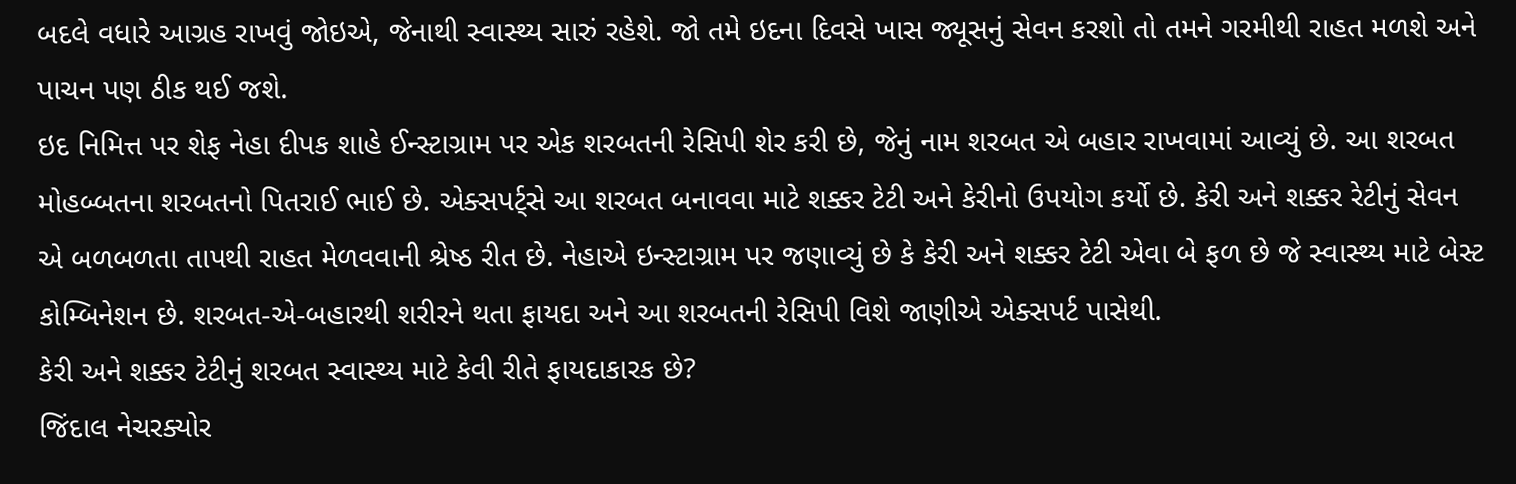બદલે વધારે આગ્રહ રાખવું જોઇએ, જેનાથી સ્વાસ્થ્ય સારું રહેશે. જો તમે ઇદના દિવસે ખાસ જ્યૂસનું સેવન કરશો તો તમને ગરમીથી રાહત મળશે અને પાચન પણ ઠીક થઈ જશે.
ઇદ નિમિત્ત પર શેફ નેહા દીપક શાહે ઈન્સ્ટાગ્રામ પર એક શરબતની રેસિપી શેર કરી છે, જેનું નામ શરબત એ બહાર રાખવામાં આવ્યું છે. આ શરબત મોહબ્બતના શરબતનો પિતરાઈ ભાઈ છે. એક્સપર્ટ્સે આ શરબત બનાવવા માટે શક્કર ટેટી અને કેરીનો ઉપયોગ કર્યો છે. કેરી અને શક્કર રેટીનું સેવન એ બળબળતા તાપથી રાહત મેળવવાની શ્રેષ્ઠ રીત છે. નેહાએ ઇન્સ્ટાગ્રામ પર જણાવ્યું છે કે કેરી અને શક્કર ટેટી એવા બે ફળ છે જે સ્વાસ્થ્ય માટે બેસ્ટ કોમ્બિનેશન છે. શરબત-એ-બહારથી શરીરને થતા ફાયદા અને આ શરબતની રેસિપી વિશે જાણીએ એક્સપર્ટ પાસેથી.
કેરી અને શક્કર ટેટીનું શરબત સ્વાસ્થ્ય માટે કેવી રીતે ફાયદાકારક છે?
જિંદાલ નેચરક્યોર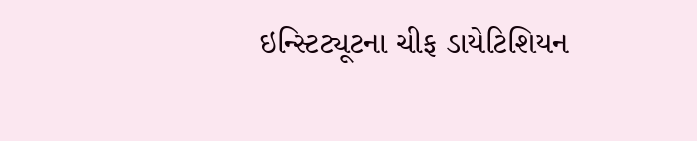ઇન્સ્ટિટ્યૂટના ચીફ ડાયેટિશિયન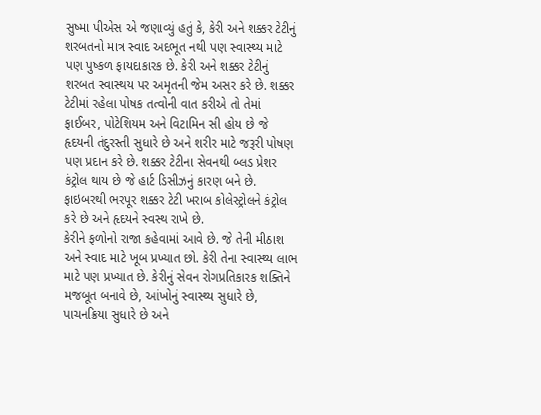સુષ્મા પીએસ એ જણાવ્યું હતું કે, કેરી અને શક્કર ટેટીનું શરબતનો માત્ર સ્વાદ અદભૂત નથી પણ સ્વાસ્થ્ય માટે પણ પુષ્કળ ફાયદાકારક છે. કેરી અને શક્કર ટેટીનું શરબત સ્વાસ્થય પર અમૃતની જેમ અસર કરે છે. શક્કર ટેટીમાં રહેલા પોષક તત્વોની વાત કરીએ તો તેમાં ફાઈબર, પોટેશિયમ અને વિટામિન સી હોય છે જે હૃદયની તંદુરસ્તી સુધારે છે અને શરીર માટે જરૂરી પોષણ પણ પ્રદાન કરે છે. શક્કર ટેટીના સેવનથી બ્લડ પ્રેશર કંટ્રોલ થાય છે જે હાર્ટ ડિસીઝનું કારણ બને છે. ફાઇબરથી ભરપૂર શક્કર ટેટી ખરાબ કોલેસ્ટ્રોલને કંટ્રોલ કરે છે અને હૃદયને સ્વસ્થ રાખે છે.
કેરીને ફળોનો રાજા કહેવામાં આવે છે. જે તેની મીઠાશ અને સ્વાદ માટે ખૂબ પ્રખ્યાત છો. કેરી તેના સ્વાસ્થ્ય લાભ માટે પણ પ્રખ્યાત છે. કેરીનું સેવન રોગપ્રતિકારક શક્તિને મજબૂત બનાવે છે, આંખોનું સ્વાસ્થ્ય સુધારે છે, પાચનક્રિયા સુધારે છે અને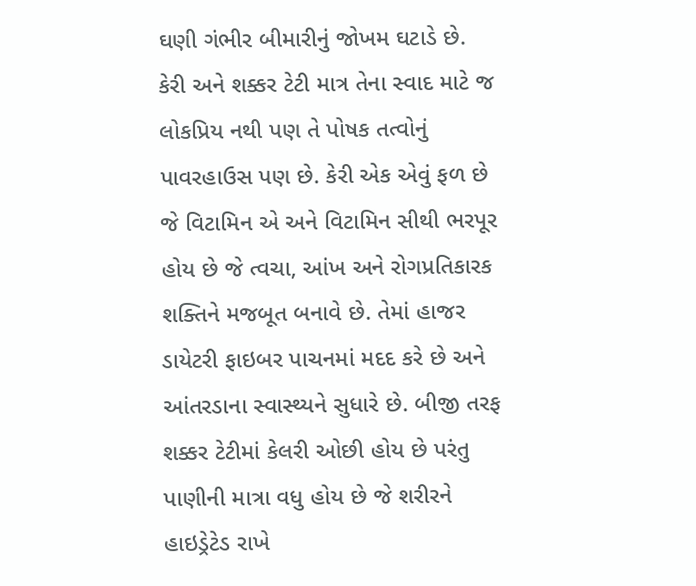ઘણી ગંભીર બીમારીનું જોખમ ઘટાડે છે.
કેરી અને શક્કર ટેટી માત્ર તેના સ્વાદ માટે જ લોકપ્રિય નથી પણ તે પોષક તત્વોનું પાવરહાઉસ પણ છે. કેરી એક એવું ફળ છે જે વિટામિન એ અને વિટામિન સીથી ભરપૂર હોય છે જે ત્વચા, આંખ અને રોગપ્રતિકારક શક્તિને મજબૂત બનાવે છે. તેમાં હાજર ડાયેટરી ફાઇબર પાચનમાં મદદ કરે છે અને આંતરડાના સ્વાસ્થ્યને સુધારે છે. બીજી તરફ શક્કર ટેટીમાં કેલરી ઓછી હોય છે પરંતુ પાણીની માત્રા વધુ હોય છે જે શરીરને હાઇડ્રેટેડ રાખે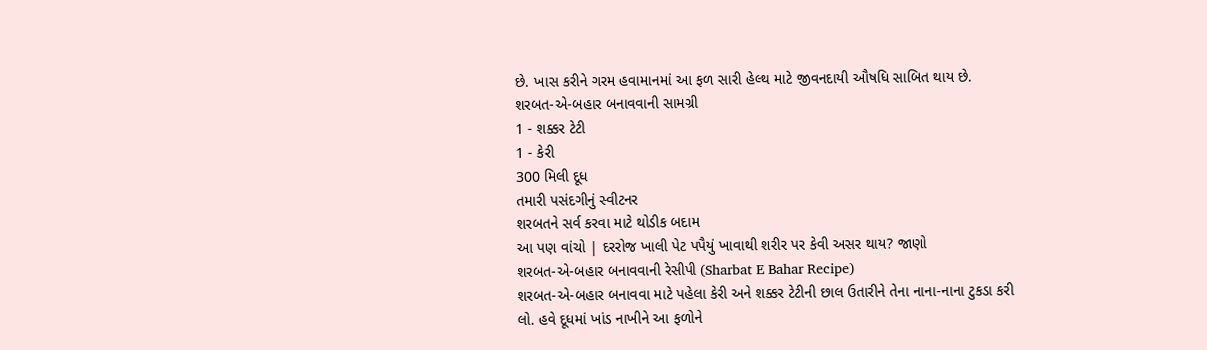છે. ખાસ કરીને ગરમ હવામાનમાં આ ફળ સારી હેલ્થ માટે જીવનદાયી ઔષધિ સાબિત થાય છે.
શરબત-એ-બહાર બનાવવાની સામગ્રી
1 - શક્કર ટેટી
1 - કેરી
300 મિલી દૂધ
તમારી પસંદગીનું સ્વીટનર
શરબતને સર્વ કરવા માટે થોડીક બદામ
આ પણ વાંચો | દરરોજ ખાલી પેટ પપૈયું ખાવાથી શરીર પર કેવી અસર થાય? જાણો
શરબત-એ-બહાર બનાવવાની રેસીપી (Sharbat E Bahar Recipe)
શરબત-એ-બહાર બનાવવા માટે પહેલા કેરી અને શક્કર ટેટીની છાલ ઉતારીને તેના નાના-નાના ટુકડા કરી લો. હવે દૂધમાં ખાંડ નાખીને આ ફળોને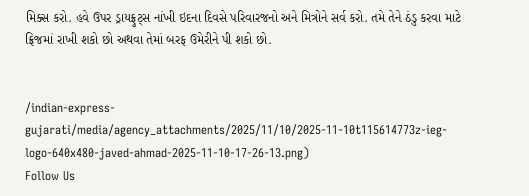મિક્સ કરો. હવે ઉપર ડ્રાયફ્રુટ્સ નાંખી ઇદના દિવસે પરિવારજનો અને મિત્રોને સર્વ કરો. તમે તેને ઠંડુ કરવા માટે ફ્રિજમાં રાખી શકો છો અથવા તેમાં બરફ ઉમેરીને પી શકો છો.


/indian-express-gujarati/media/agency_attachments/2025/11/10/2025-11-10t115614773z-ieg-logo-640x480-javed-ahmad-2025-11-10-17-26-13.png)
Follow Us